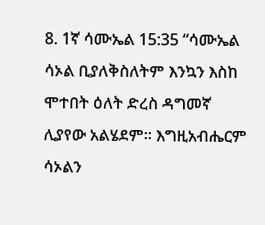8. 1ኛ ሳሙኤል 15:35 “ሳሙኤል ሳኦል ቢያለቅስለትም እንኳን እስከ ሞተበት ዕለት ድረስ ዳግመኛ ሊያየው አልሄደም፡፡ እግዚአብሔርም ሳኦልን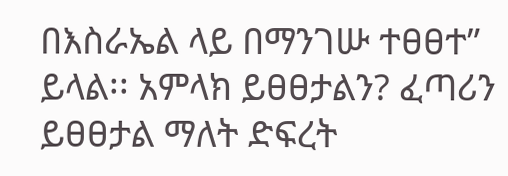በእስራኤል ላይ በማንገሡ ተፀፀተ” ይላል፡፡ አምላክ ይፀፀታልን? ፈጣሪን ይፀፀታል ማለት ድፍረት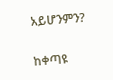አይሆንምን?

ከቀጣዩ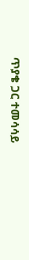ጥያቄ ጋር ተመሳሳይ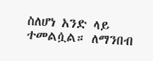ስለሆነ አንድ ላይ ተመልሷል። ለማንበብ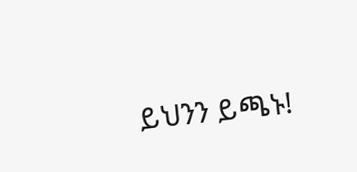ይህንን ይጫኑ!